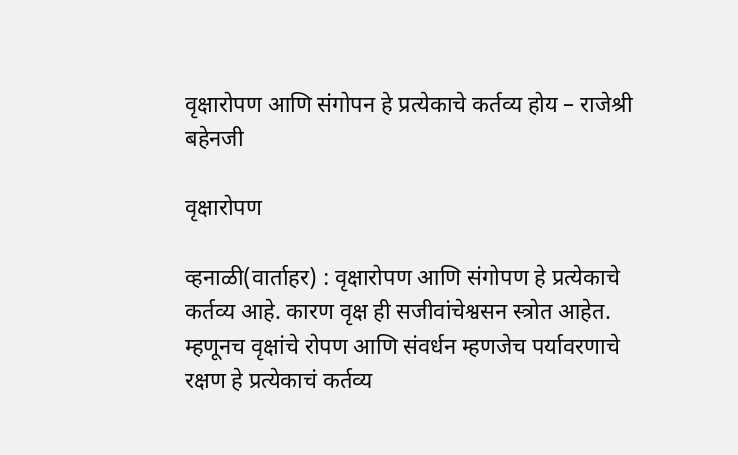वृक्षारोपण आणि संगोपन हे प्रत्येकाचे कर्तव्य होय – राजेश्री बहेनजी

वृक्षारोपण

व्हनाळी(वार्ताहर) : वृक्षारोपण आणि संगोपण हे प्रत्येकाचे कर्तव्य आहे. कारण वृक्ष ही सजीवांचेश्वसन स्त्रोत आहेत. म्हणूनच वृक्षांचे रोपण आणि संवर्धन म्हणजेच पर्यावरणाचे रक्षण हे प्रत्येकाचं कर्तव्य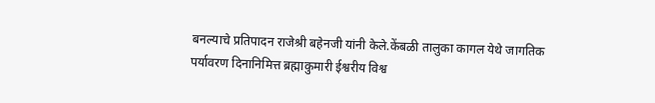बनल्याचे प्रतिपादन राजेश्री बहेनजी यांनी केले.केंबळी तालुका कागल येथे जागतिक पर्यावरण दिनानिमित्त ब्रह्माकुमारी ईश्वरीय विश्व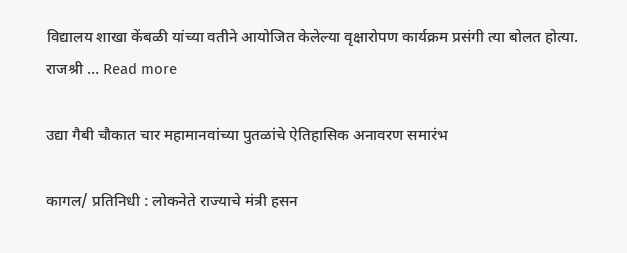विद्यालय शाखा केंबळी यांच्या‌ वतीने आयोजित केलेल्या वृक्षारोपण कार्यक्रम प्रसंगी त्या बोलत होत्या. राजश्री … Read more

उद्या गैबी चौकात चार महामानवांच्या पुतळांचे ऐतिहासिक अनावरण समारंभ

कागल/ प्रतिनिधी : लोकनेते राज्याचे मंत्री हसन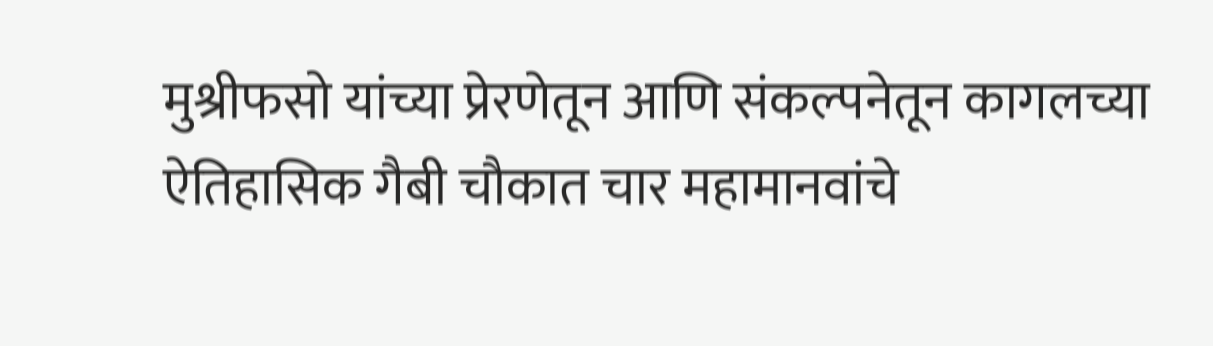मुश्रीफसो यांच्या प्रेरणेतून आणि संकल्पनेतून कागलच्या ऐतिहासिक गैबी चौकात चार महामानवांचे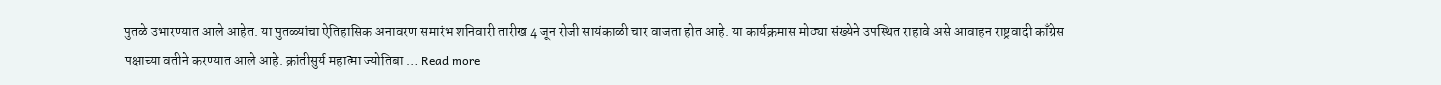पुतळे उभारण्यात आले आहेत. या पुतळ्यांचा ऐतिहासिक अनावरण समारंभ शनिवारी तारीख 4 जून रोजी सायंकाळी चार वाजता होत आहे. या कार्यक्रमास मोठ्या संख्येने उपस्थित राहावे असे आवाहन राष्ट्रवादी काँग्रेस पक्षाच्या वतीने करण्यात आले आहे. क्रांतीसुर्य महात्मा ज्योतिबा … Read more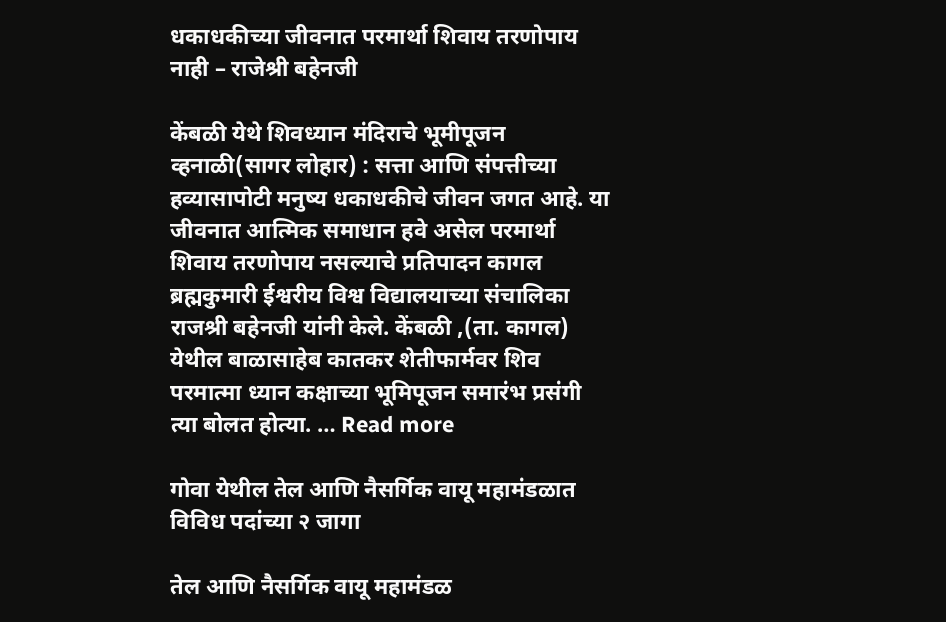धकाधकीच्या जीवनात परमार्था शिवाय तरणोपाय नाही – राजेश्री बहेनजी

केंबळी येथे शिवध्यान मंदिराचे भूमीपूजन व्हनाळी(सागर लोहार) : सत्ता आणि संपत्तीच्या हव्यासापोटी मनुष्य धकाधकीचे जीवन जगत आहे. या जीवनात आत्मिक समाधान हवे असेल परमार्था शिवाय तरणोपाय नसल्याचे प्रतिपादन कागल ब्रह्मकुमारी ईश्वरीय विश्व विद्यालयाच्या संचालिका राजश्री बहेनजी यांनी केले. केंबळी ,(ता. कागल) येथील बाळासाहेब कातकर शेतीफार्मवर शिव परमात्मा ध्यान कक्षाच्या भूमिपूजन समारंभ प्रसंगी त्या बोलत होत्या. … Read more

गोवा येथील तेल आणि नैसर्गिक वायू महामंडळात विविध पदांच्या २ जागा

तेल आणि नैसर्गिक वायू महामंडळ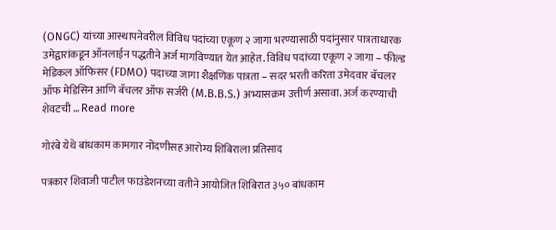(ONGC) यांच्या आस्थापनेवरील विविध पदांच्या एकूण २ जागा भरण्यासाठी पदांनुसार पात्रताधारक उमेद्वारांकडून ऑनलाईन पद्धतीने अर्ज मागविण्यात येत आहेत. विविध पदांच्या एकूण २ जागा – फील्ड मेडिकल ऑफिसर (FDMO) पदाच्या जागा शैक्षणिक पात्रता – सदर भरती करिता उमेदवार बॅचलर ऑफ मेडिसिन आणि बॅचलर ऑफ सर्जरी (M.B.B.S.) अभ्यासक्रम उत्तीर्ण असावा. अर्ज करण्याची शेवटची … Read more

गोरंबे येथे बांधकाम कामगार नोंदणीसह आरोग्य शिबिराला प्रतिसाद

पत्रकार शिवाजी पाटील फाउंडेशनच्या वतीने आयोजित शिबिरात ३५० बांधकाम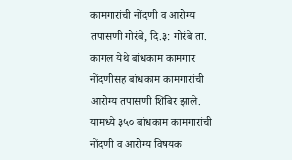कामगारांची नोंदणी व आरोग्य तपासणी गोरंबे, दि.३: गोरंबे ता. कागल येथे बांधकाम कामगार नोंदणीसह बांधकाम कामगारांची आरोग्य तपासणी शिबिर झाले. यामध्ये ३५० बांधकाम कामगारांची नोंदणी व आरोग्य विषयक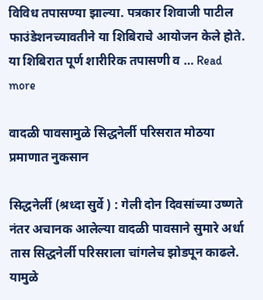विविध तपासण्या झाल्या. पत्रकार शिवाजी पाटील फाउंडेशनच्यावतीने या शिबिराचे आयोजन केले होते. या शिबिरात पूर्ण शारीरिक तपासणी व … Read more

वादळी पावसामुळे सिद्धनेर्ली परिसरात मोठया प्रमाणात नुकसान

सिद्धनेर्ली (श्रध्दा सुर्वे ) : गेली दोन दिवसांच्या उष्णते नंतर अचानक आलेल्या वादळी पावसाने सुमारे अर्धा तास सिद्धनेर्ली परिसराला चांगलेच झोडपून काढले. यामुळे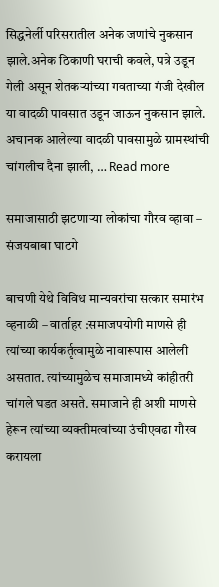सिद्धनेर्ली परिसरातील अनेक जणांचे नुकसान झाले.अनेक ठिकाणी घराची कवले, पत्रे उडून गेली असून शेतकऱ्यांच्या गवताच्या गंजी देखील या वादळी पावसात उडून जाऊन नुकसान झाले. अचानक आलेल्या वादळी पावसामुळे ग्रामस्थांची चांगलीच दैना झाली, … Read more

समाजासाठी झटणाऱ्या लोकांचा गौरव व्हावा – संजयबाबा घाटगे

बाचणी येथे विविध मान्यवरांचा सत्कार समारंभ व्हनाळी – वार्ताहर :समाजपयोगी माणसे ही त्यांच्या कार्यकर्तृत्वामुळे नावारूपास आलेली असतात. त्यांच्यामुळेच समाजामध्ये कांहीतरी चांगले घडत असते. समाजाने ही अशी माणसे हेरून त्यांच्या व्यक्तीमत्वांच्या उंचीएवढा गौरव करायला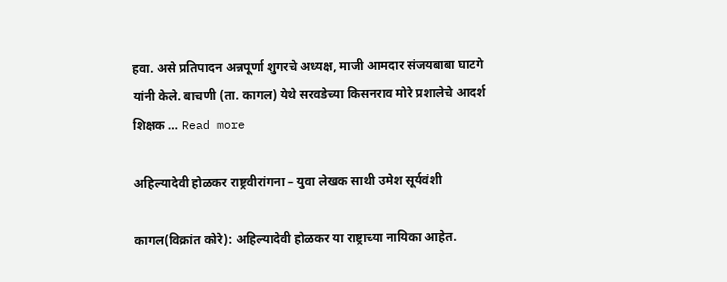हवा. असे प्रतिपादन अन्नपूर्णा शुगरचे अध्यक्ष, माजी आमदार संजयबाबा घाटगे यांनी केले. बाचणी (ता. कागल) येथे सरवडेच्या किसनराव मोरे प्रशालेचे आदर्श शिक्षक … Read more

अहिल्यादेवी होळकर राष्ट्रवीरांगना – युवा लेखक साथी उमेश सूर्यवंशी

कागल(विक्रांत कोरे): अहिल्यादेवी होळकर या राष्ट्राच्या नायिका आहेत.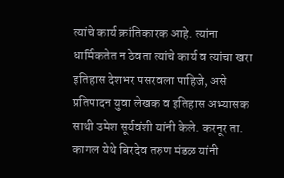त्यांचे कार्य क्रांतिकारक आहे. त्यांना धार्मिकतेत न ठेवता त्यांचे कार्य व त्यांचा खरा इतिहास देशभर पसरवला पाहिजे, असे प्रतिपादन युवा लेखक व इतिहास अभ्यासक साथी उमेश सूर्यवंशी यांनी केले. करनूर ता. कागल येथे बिरदेव तरुण मंडळ यांनी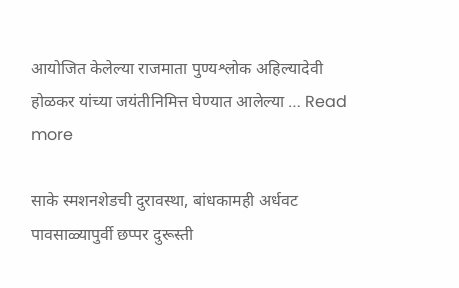आयोजित केलेल्या राजमाता पुण्यश्लोक अहिल्यादेवी होळकर यांच्या जयंतीनिमित्त घेण्यात आलेल्या … Read more

साके स्मशनशेडची दुरावस्था, बांधकामही अर्धवट पावसाळ्यापुर्वी छप्पर दुरूस्ती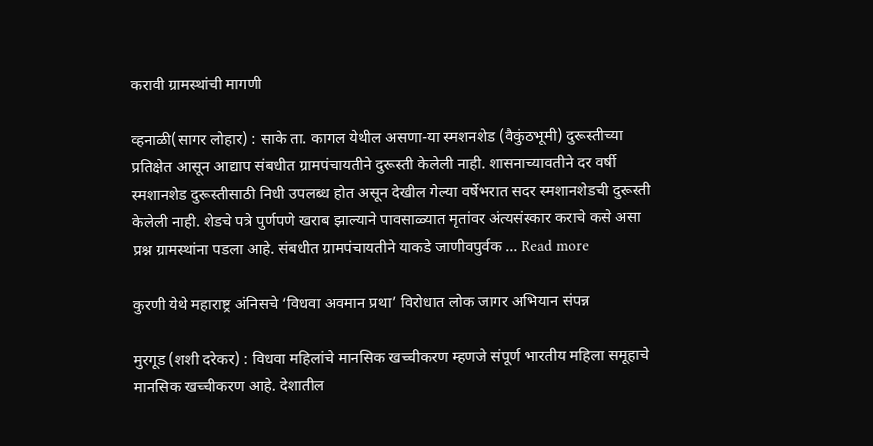करावी ग्रामस्थांची मागणी

व्हनाळी(सागर लोहार) : साके ता. कागल येथील असणा-या स्मशनशेड (वैकुंठभूमी) दुरूस्तीच्या प्रतिक्षेत आसून आद्याप संबधीत ग्रामपंचायतीने दुरूस्ती केलेली नाही. शासनाच्यावतीने दर वर्षी स्मशानशेड दुरूस्तीसाठी निधी उपलब्ध होत असून देखील गेल्या वर्षेभरात सदर स्मशानशेडची दुरूस्ती केलेली नाही. शेडचे पत्रे पुर्णपणे खराब झाल्याने पावसाळ्यात मृतांवर अंत्यसंस्कार कराचे कसे असा प्रश्न ग्रामस्थांना पडला आहे. संबधीत ग्रामपंचायतीने याकडे जाणीवपुर्वक … Read more

कुरणी येथे महाराष्ट्र अंनिसचे ‘विधवा अवमान प्रथा’ विरोधात लोक जागर अभियान संपन्न

मुरगूड (शशी दरेकर) : विधवा महिलांचे मानसिक खच्चीकरण म्हणजे संपूर्ण भारतीय महिला समूहाचे मानसिक खच्चीकरण आहे. देशातील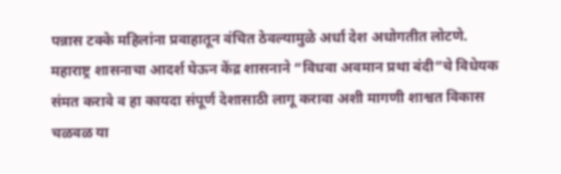पन्नास टक्के महिलांना प्रवाहातून वंचित ठेवल्यामुळे अर्धा देश अधोगतीत लोटणे. महाराष्ट्र शासनाचा आदर्श घेऊन केंद्र शासनाने “विधवा अवमान प्रथा बंदी”चे विधेयक संमत करावे व हा कायदा संपूर्ण देशासाठी लागू करावा अशी मागणी शाश्वत विकास चळवळ या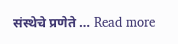संस्थेचे प्रणेते … Read more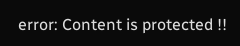error: Content is protected !!